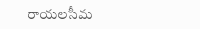రాయలసీమ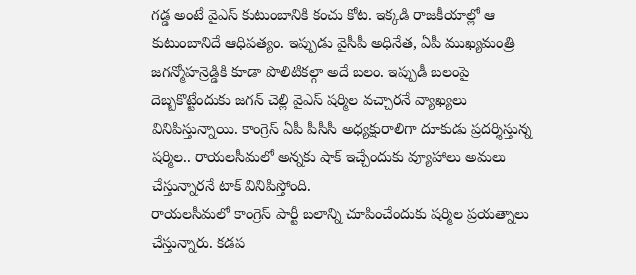గడ్డ అంటే వైఎస్ కుటుంబానికి కంచు కోట. ఇక్కడి రాజకీయాల్లో ఆ కుటుంబానిదే ఆధిపత్యం. ఇప్పుడు వైసీపీ అధినేత, ఏపీ ముఖ్యమంత్రి జగన్మోహన్రెడ్డికి కూడా పొలిటికల్గా అదే బలం. ఇప్పుడీ బలంపై దెబ్బకొట్టేందుకు జగన్ చెల్లి వైఎస్ షర్మిల వచ్చారనే వ్యాఖ్యలు వినిపిస్తున్నాయి. కాంగ్రెస్ ఏపీ పీసీసీ అధ్యక్షురాలిగా దూకుడు ప్రదర్శిస్తున్న షర్మిల.. రాయలసీమలో అన్నకు షాక్ ఇచ్చేందుకు వ్యూహాలు అమలు చేస్తున్నారనే టాక్ వినిపిస్తోంది.
రాయలసీమలో కాంగ్రెస్ పార్టీ బలాన్ని చూపించేందుకు షర్మిల ప్రయత్నాలు చేస్తున్నారు. కడప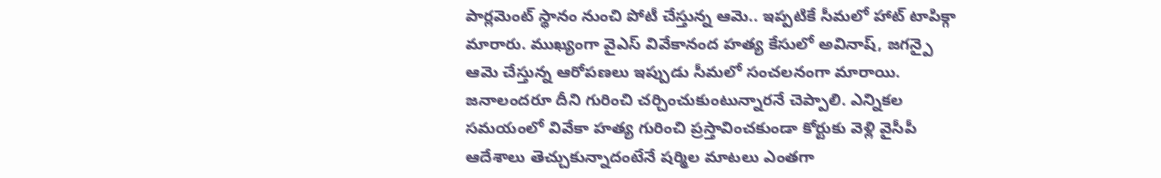పార్లమెంట్ స్థానం నుంచి పోటీ చేస్తున్న ఆమె.. ఇప్పటికే సీమలో హాట్ టాపిక్గా మారారు. ముఖ్యంగా వైఎస్ వివేకానంద హత్య కేసులో అవినాష్, జగన్పై ఆమె చేస్తున్న ఆరోపణలు ఇప్పుడు సీమలో సంచలనంగా మారాయి. జనాలందరూ దీని గురించి చర్చించుకుంటున్నారనే చెప్పాలి. ఎన్నికల సమయంలో వివేకా హత్య గురించి ప్రస్తావించకుండా కోర్టుకు వెళ్లి వైసీపీ ఆదేశాలు తెచ్చుకున్నాదంటేనే షర్మిల మాటలు ఎంతగా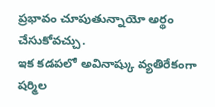ప్రభావం చూపుతున్నాయో అర్థం చేసుకోవచ్చు.
ఇక కడపలో అవినాష్కు వ్యతిరేకంగా షర్మిల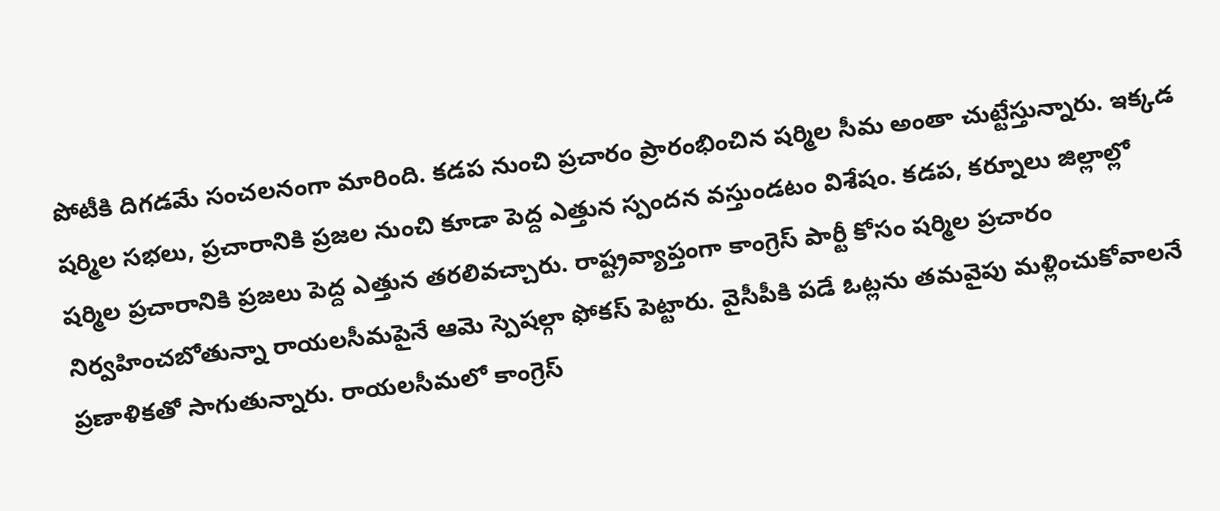పోటీకి దిగడమే సంచలనంగా మారింది. కడప నుంచి ప్రచారం ప్రారంభించిన షర్మిల సీమ అంతా చుట్టేస్తున్నారు. ఇక్కడ షర్మిల సభలు, ప్రచారానికి ప్రజల నుంచి కూడా పెద్ద ఎత్తున స్పందన వస్తుండటం విశేషం. కడప, కర్నూలు జిల్లాల్లో షర్మిల ప్రచారానికి ప్రజలు పెద్ద ఎత్తున తరలివచ్చారు. రాష్ట్రవ్యాప్తంగా కాంగ్రెస్ పార్టీ కోసం షర్మిల ప్రచారం నిర్వహించబోతున్నా రాయలసీమపైనే ఆమె స్పెషల్గా ఫోకస్ పెట్టారు. వైసీపీకి పడే ఓట్లను తమవైపు మళ్లించుకోవాలనే ప్రణాళికతో సాగుతున్నారు. రాయలసీమలో కాంగ్రెస్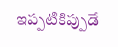ఇప్పటికిప్పుడే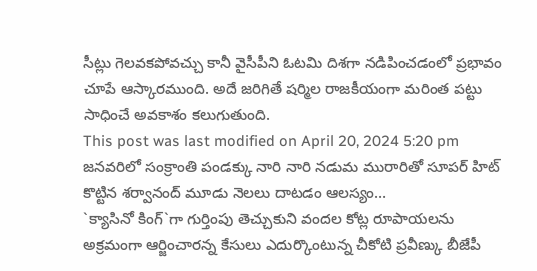సీట్లు గెలవకపోవచ్చు కానీ వైసీపీని ఓటమి దిశగా నడిపించడంలో ప్రభావం చూపే ఆస్కారముంది. అదే జరిగితే షర్మిల రాజకీయంగా మరింత పట్టు సాధించే అవకాశం కలుగుతుంది.
This post was last modified on April 20, 2024 5:20 pm
జనవరిలో సంక్రాంతి పండక్కు నారి నారి నడుమ మురారితో సూపర్ హిట్ కొట్టిన శర్వానంద్ మూడు నెలలు దాటడం ఆలస్యం…
`క్యాసినో కింగ్`గా గుర్తింపు తెచ్చుకుని వందల కోట్ల రూపాయలను అక్రమంగా ఆర్జించారన్న కేసులు ఎదుర్కొంటున్న చీకోటి ప్రవీణ్కు బీజేపీ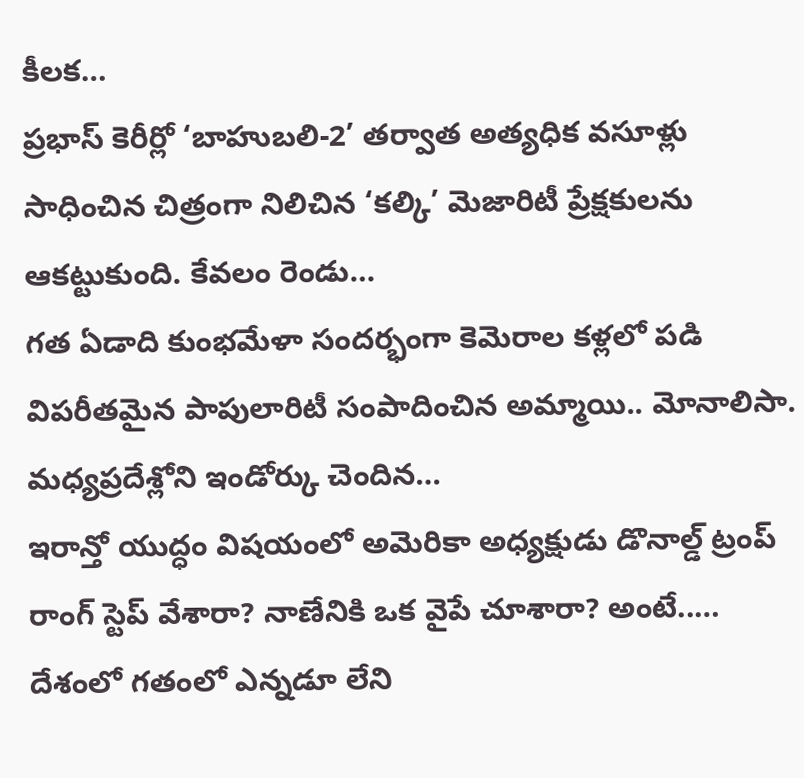కీలక…
ప్రభాస్ కెరీర్లో ‘బాహుబలి-2’ తర్వాత అత్యధిక వసూళ్లు సాధించిన చిత్రంగా నిలిచిన ‘కల్కి’ మెజారిటీ ప్రేక్షకులను ఆకట్టుకుంది. కేవలం రెండు…
గత ఏడాది కుంభమేళా సందర్భంగా కెమెరాల కళ్లలో పడి విపరీతమైన పాపులారిటీ సంపాదించిన అమ్మాయి.. మోనాలిసా. మధ్యప్రదేశ్లోని ఇండోర్కు చెందిన…
ఇరాన్తో యుద్ధం విషయంలో అమెరికా అధ్యక్షుడు డొనాల్డ్ ట్రంప్ రాంగ్ స్టెప్ వేశారా? నాణేనికి ఒక వైపే చూశారా? అంటే..…
దేశంలో గతంలో ఎన్నడూ లేని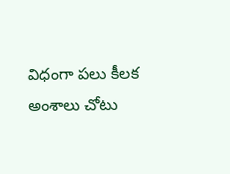విధంగా పలు కీలక అంశాలు చోటు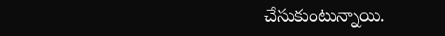చేసుకుంటున్నాయి.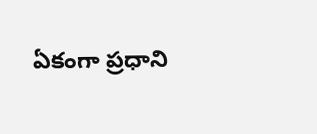ఏకంగా ప్రధాని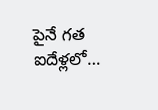పైనే గత ఐదేళ్లలో…